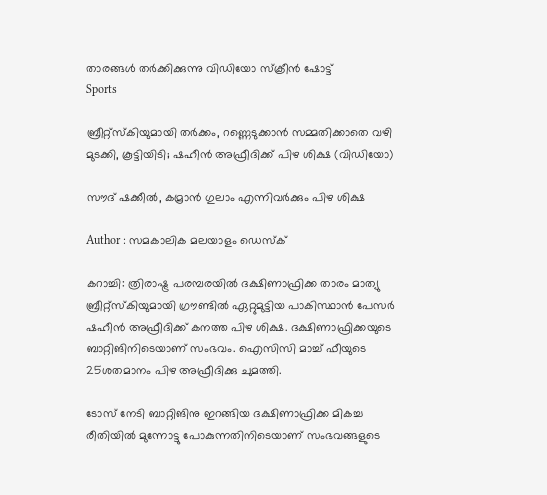താരങ്ങൾ തർക്കിക്കുന്നു വിഡിയോ സ്ക്രീൻ ഷോട്ട്
Sports

ബ്രീറ്റ്സ്കിയുമായി തർക്കം, റണ്ണെടുക്കാൻ സമ്മതിക്കാതെ വഴി മുടക്കി, കൂട്ടിയിടി; ഷഹീൻ അഫ്രീദിക്ക് പിഴ ശിക്ഷ (വിഡിയോ)

സൗദ് ഷക്കീൽ, കമ്രാൻ ഗുലാം എന്നിവർക്കും പിഴ ശിക്ഷ

Author : സമകാലിക മലയാളം ഡെസ്ക്

കറാച്ചി: ത്രിരാഷ്ട്ര പരമ്പരയിൽ ദക്ഷിണാഫ്രിക്ക താരം മാത്യു ബ്രീറ്റ്സ്കിയുമായി ഗ്രൗണ്ടിൽ ഏറ്റുമുട്ടിയ പാകിസ്ഥാൻ പേസർ ഷഹീൻ അഫ്രീദിക്ക് കനത്ത പിഴ ശിക്ഷ. ദക്ഷിണാഫ്രിക്കയുടെ ബാറ്റിങിനിടെയാണ് സംഭവം. ഐസിസി മാച്ച് ഫീയുടെ 25ശതമാനം പിഴ അഫ്രീദിക്കു ചുമത്തി.

ടോസ് നേടി ബാറ്റിങിനു ഇറങ്ങിയ ദക്ഷിണാഫ്രിക്ക മികച്ച രീതിയിൽ മുന്നോട്ടു പോകുന്നതിനിടെയാണ് സംഭവങ്ങളുടെ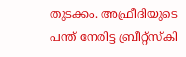തുടക്കം. അഫ്രീദിയുടെ പന്ത് നേരിട്ട ബ്രീറ്റ്സ്കി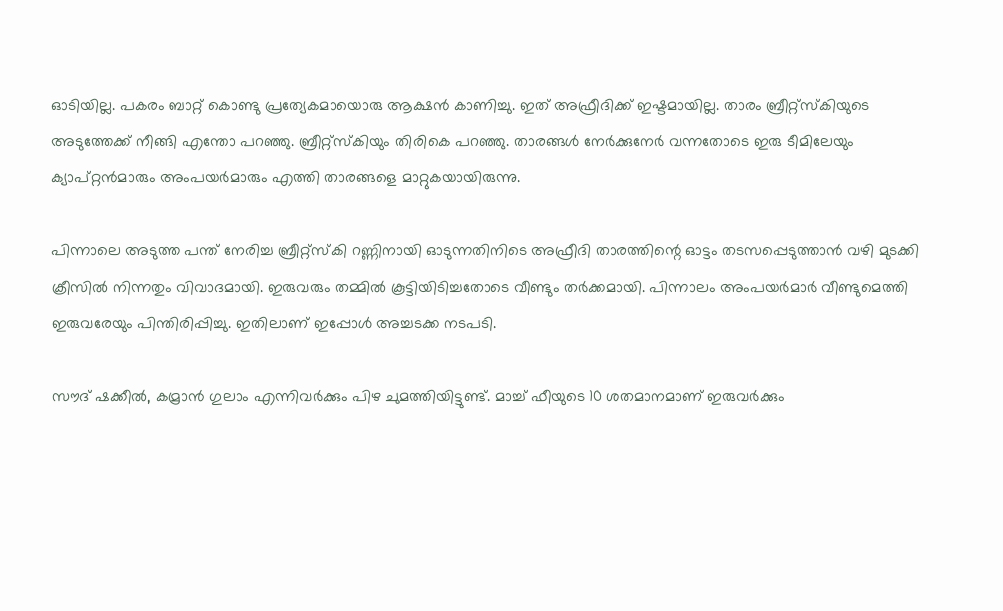ഓടിയില്ല. പകരം ബാറ്റ് കൊണ്ടു പ്രത്യേകമായൊരു ആക്ഷൻ കാണിച്ചു. ഇത് അഫ്രീദിക്ക് ഇഷ്ടമായില്ല. താരം ബ്രീറ്റ്സ്കിയുടെ അടുത്തേക്ക് നീങ്ങി എന്തോ പറഞ്ഞു. ബ്രീറ്റ്സ്കിയും തിരികെ പറഞ്ഞു. താരങ്ങൾ നേർക്കുനേർ വന്നതോടെ ഇരു ടീമിലേയും ക്യാപ്റ്റൻമാരും അംപയർമാരും എത്തി താരങ്ങളെ മാറ്റുകയായിരുന്നു.

പിന്നാലെ അടുത്ത പന്ത് നേരിച്ച ബ്രീറ്റ്സ്കി റണ്ണിനായി ഓടുന്നതിനിടെ അഫ്രീദി താരത്തിന്റെ ഓട്ടം തടസപ്പെടുത്താൻ വഴി മുടക്കി ക്രീസിൽ നിന്നതും വിവാദമായി. ഇരുവരും തമ്മിൽ കൂട്ടിയിടിച്ചതോടെ വീണ്ടും തർക്കമായി. പിന്നാലം അംപയർമാർ വീണ്ടുമെത്തി ഇരുവരേയും പിന്തിരിപ്പിച്ചു. ഇതിലാണ് ഇപ്പോൾ അച്ചടക്ക നടപടി.

സൗദ് ഷക്കീൽ, കമ്രാൻ ഗുലാം എന്നിവർക്കും പിഴ ചുമത്തിയിട്ടുണ്ട്. മാച്ച് ഫീയുടെ 10 ശതമാനമാണ് ഇരുവർക്കും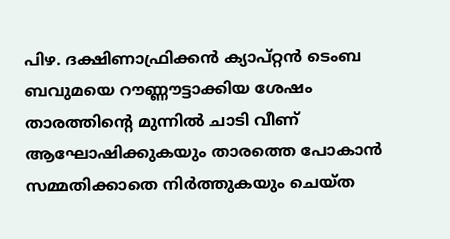പിഴ. ദക്ഷിണാഫ്രിക്കൻ ക്യാപ്റ്റൻ ടെംബ ബവുമയെ റൗണ്ണൗട്ടാക്കിയ ശേഷം താരത്തിന്റെ മുന്നിൽ ചാടി വീണ് ആഘോഷിക്കുകയും താരത്തെ പോകാൻ സമ്മതിക്കാതെ നിർത്തുകയും ചെയ്ത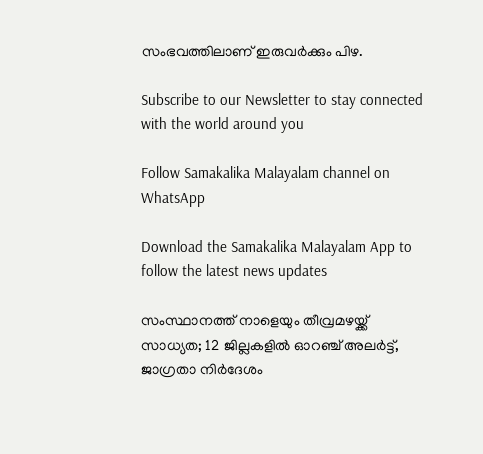സംഭവത്തിലാണ് ഇരുവർക്കും പിഴ.

Subscribe to our Newsletter to stay connected with the world around you

Follow Samakalika Malayalam channel on WhatsApp

Download the Samakalika Malayalam App to follow the latest news updates

സംസ്ഥാനത്ത് നാളെയും തീവ്രമഴയ്ക്ക് സാധ്യത; 12 ജില്ലകളില്‍ ഓറഞ്ച് അലര്‍ട്ട്, ജാഗ്രതാ നിര്‍ദേശം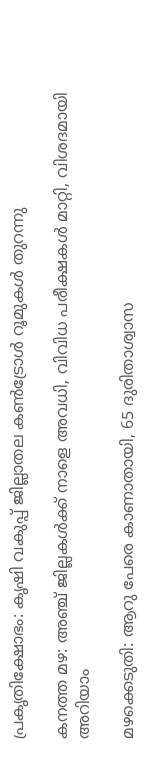പ്രകൃതിക്ഷോഭം: കൃഷി വകുപ്പ് ജില്ലാതല കൺട്രോൾ റൂമുകൾ തുറന്നു

കനത്ത മഴ: അഞ്ച് ജില്ലകൾക്ക് നാളെ അവധി, വിവിധ പരീക്ഷകൾ മാറ്റി, വിശദമായി അറിയാം

മഴക്കെടുതി: ആറു പേരെ കാണാതായി, 65 ദുരിതാശ്വാസ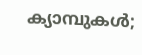ക്യാമ്പുകള്‍;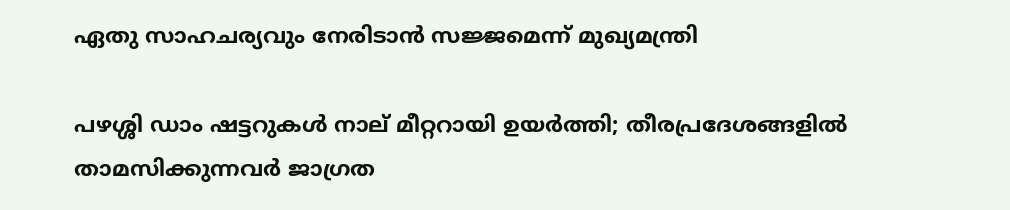ഏതു സാഹചര്യവും നേരിടാൻ സജ്ജമെന്ന് മുഖ്യമന്ത്രി

പഴശ്ശി ഡാം ഷട്ടറുകള്‍ നാല് മീറ്ററായി ഉയര്‍ത്തി; തീരപ്രദേശങ്ങളില്‍ താമസിക്കുന്നവര്‍ ജാഗ്രത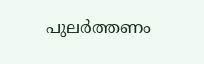പുലർത്തണം